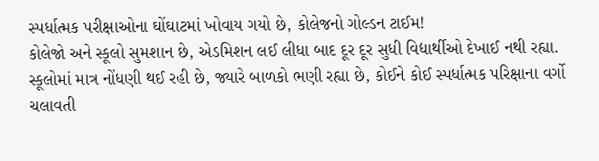સ્પર્ધાત્મક પરીક્ષાઓના ઘોંઘાટમાં ખોવાય ગયો છે, કોલેજનો ગોલ્ડન ટાઈમ!
કોલેજો અને સ્કૂલો સુમશાન છે, એડમિશન લઈ લીધા બાદ દૂર દૂર સુધી વિદ્યાર્થીઓ દેખાઈ નથી રહ્યા. સ્કૂલોમાં માત્ર નોંધણી થઈ રહી છે, જ્યારે બાળકો ભણી રહ્યા છે, કોઈને કોઈ સ્પર્ધાત્મક પરિક્ષાના વર્ગો ચલાવતી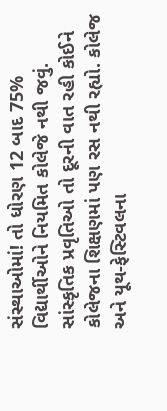સંસ્થાઓમાં! તો ધોરણ 12 બાદ 75% વિદ્યાર્થીઓને નિયમિત કોલેજે નથી જવું. સાંસ્કૃતિક પ્રવૃતિઓ તો દૂરની વાત રહી કોઈને કોલેજના શિક્ષણમાં પણ રસ નથી રહ્યો. કોલેજ અને યૂથ-ફેસ્ટિવલના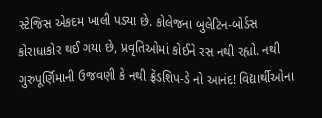સ્ટેજિસ એકદમ ખાલી પડ્યા છે. કોલેજના બુલેટિન-બોર્ડસ કોરાધાકોર થઈ ગયા છે, પ્રવૃતિઓમાં કોઈને રસ નથી રહ્યો. નથી ગુરુપૂર્ણિમાની ઉજવણી કે નથી ફ્રેંડશિપ-ડે નો આનંદ! વિદ્યાર્થીઓના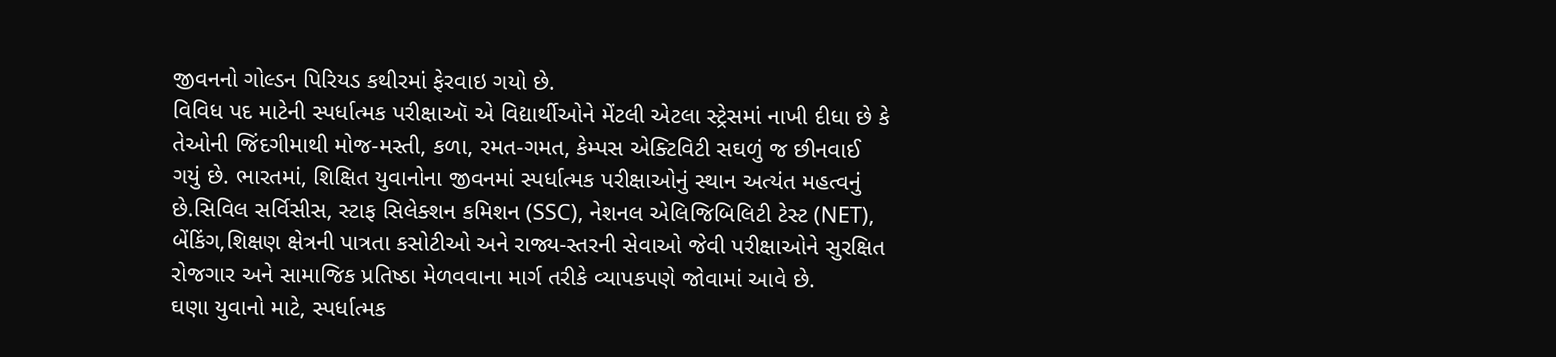જીવનનો ગોલ્ડન પિરિયડ કથીરમાં ફેરવાઇ ગયો છે.
વિવિધ પદ માટેની સ્પર્ધાત્મક પરીક્ષાઑ એ વિદ્યાર્થીઓને મેંટલી એટલા સ્ટ્રેસમાં નાખી દીધા છે કે તેઓની જિંદગીમાથી મોજ-મસ્તી, કળા, રમત-ગમત, કેમ્પસ એક્ટિવિટી સઘળું જ છીનવાઈ ગયું છે. ભારતમાં, શિક્ષિત યુવાનોના જીવનમાં સ્પર્ધાત્મક પરીક્ષાઓનું સ્થાન અત્યંત મહત્વનું છે.સિવિલ સર્વિસીસ, સ્ટાફ સિલેક્શન કમિશન (SSC), નેશનલ એલિજિબિલિટી ટેસ્ટ (NET), બેંકિંગ,શિક્ષણ ક્ષેત્રની પાત્રતા કસોટીઓ અને રાજ્ય-સ્તરની સેવાઓ જેવી પરીક્ષાઓને સુરક્ષિત રોજગાર અને સામાજિક પ્રતિષ્ઠા મેળવવાના માર્ગ તરીકે વ્યાપકપણે જોવામાં આવે છે.
ઘણા યુવાનો માટે, સ્પર્ધાત્મક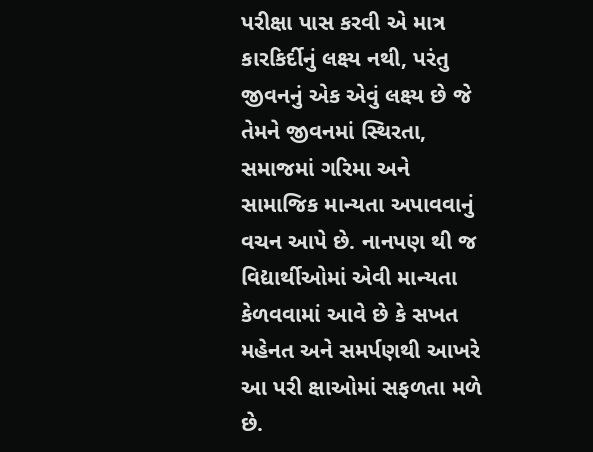પરીક્ષા પાસ કરવી એ માત્ર કારકિર્દીનું લક્ષ્ય નથી, પરંતુ જીવનનું એક એવું લક્ષ્ય છે જે તેમને જીવનમાં સ્થિરતા, સમાજમાં ગરિમા અને સામાજિક માન્યતા અપાવવાનું વચન આપે છે. નાનપણ થી જ વિદ્યાર્થીઓમાં એવી માન્યતા કેળવવામાં આવે છે કે સખત મહેનત અને સમર્પણથી આખરે આ પરી ક્ષાઓમાં સફળતા મળે છે.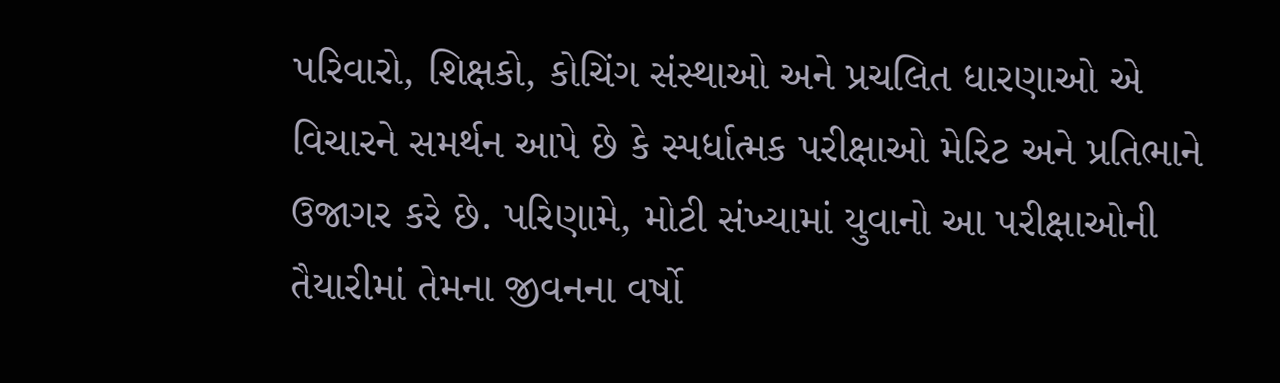પરિવારો, શિક્ષકો, કોચિંગ સંસ્થાઓ અને પ્રચલિત ધારણાઓ એ વિચારને સમર્થન આપે છે કે સ્પર્ધાત્મક પરીક્ષાઓ મેરિટ અને પ્રતિભાને ઉજાગર કરે છે. પરિણામે, મોટી સંખ્યામાં યુવાનો આ પરીક્ષાઓની તૈયારીમાં તેમના જીવનના વર્ષો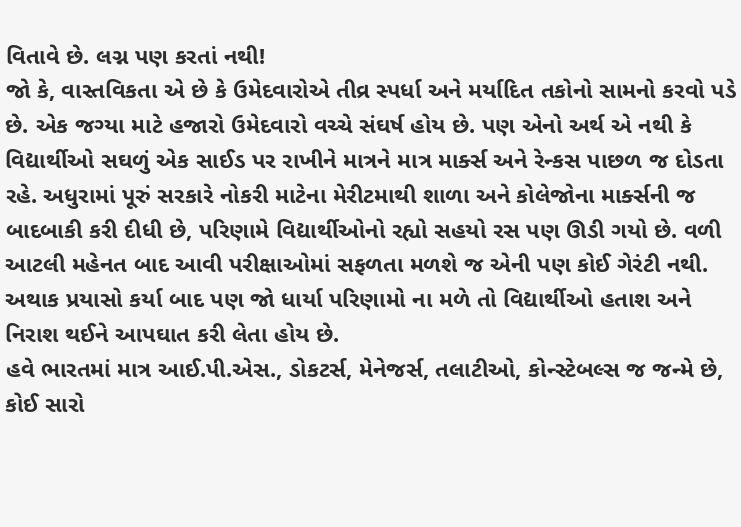વિતાવે છે. લગ્ન પણ કરતાં નથી!
જો કે, વાસ્તવિકતા એ છે કે ઉમેદવારોએ તીવ્ર સ્પર્ધા અને મર્યાદિત તકોનો સામનો કરવો પડે છે. એક જગ્યા માટે હજારો ઉમેદવારો વચ્ચે સંઘર્ષ હોય છે. પણ એનો અર્થ એ નથી કે વિદ્યાર્થીઓ સઘળું એક સાઈડ પર રાખીને માત્રને માત્ર માર્ક્સ અને રેન્કસ પાછળ જ દોડતા રહે. અધુરામાં પૂરું સરકારે નોકરી માટેના મેરીટમાથી શાળા અને કોલેજોના માર્ક્સની જ બાદબાકી કરી દીધી છે, પરિણામે વિદ્યાર્થીઓનો રહ્યો સહયો રસ પણ ઊડી ગયો છે. વળી આટલી મહેનત બાદ આવી પરીક્ષાઓમાં સફળતા મળશે જ એની પણ કોઈ ગેરંટી નથી. અથાક પ્રયાસો કર્યા બાદ પણ જો ધાર્યા પરિણામો ના મળે તો વિદ્યાર્થીઓ હતાશ અને નિરાશ થઈને આપઘાત કરી લેતા હોય છે.
હવે ભારતમાં માત્ર આઈ.પી.એસ., ડોકટર્સ, મેનેજર્સ, તલાટીઓ, કોન્સ્ટેબલ્સ જ જન્મે છે, કોઈ સારો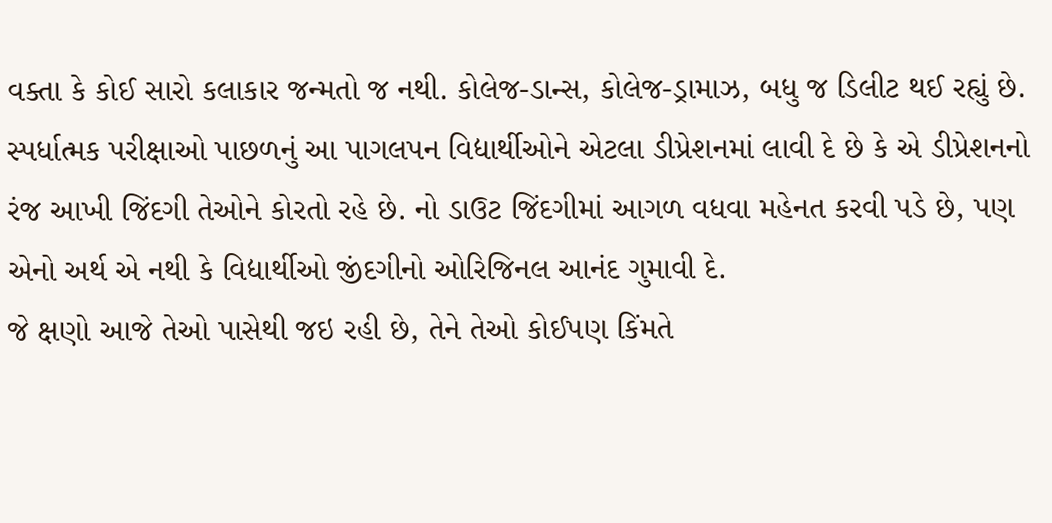વક્તા કે કોઈ સારો કલાકાર જન્મતો જ નથી. કોલેજ-ડાન્સ, કોલેજ-ડ્રામાઝ, બધુ જ ડિલીટ થઈ રહ્યું છે. સ્પર્ધાત્મક પરીક્ષાઓ પાછળનું આ પાગલપન વિદ્યાર્થીઓને એટલા ડીપ્રેશનમાં લાવી દે છે કે એ ડીપ્રેશનનો રંજ આખી જિંદગી તેઓને કોરતો રહે છે. નો ડાઉટ જિંદગીમાં આગળ વધવા મહેનત કરવી પડે છે, પણ એનો અર્થ એ નથી કે વિદ્યાર્થીઓ જીંદગીનો ઓરિજિનલ આનંદ ગુમાવી દે.
જે ક્ષણો આજે તેઓ પાસેથી જઇ રહી છે, તેને તેઓ કોઈપણ કિંમતે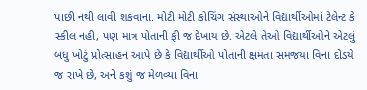પાછી નથી લાવી શકવાના. મોટી મોટી કોચિંગ સંસ્થાઓને વિદ્યાર્થીઓમાં ટેલેન્ટ કે સ્કીલ નહી, પણ માત્ર પોતાની ફી જ દેખાય છે. એટલે તેઓ વિદ્યાર્થીઓને એટલું બધુ ખોટું પ્રોત્સાહન આપે છે કે વિદ્યાર્થીઓ પોતાની ક્ષમતા સમજયા વિના દોડયે જ રાખે છે, અને કશું જ મેળવ્યા વિના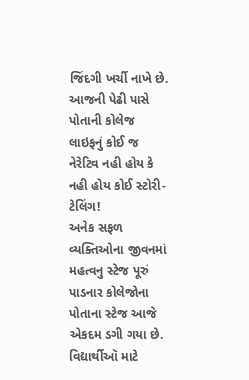જિંદગી ખર્ચી નાખે છે. આજની પેઢી પાસે પોતાની કોલેજ લાઇફનું કોઈ જ નેરેટિવ નહી હોય કે નહી હોય કોઈ સ્ટોરી-ટેલિંગ!
અનેક સફળ વ્યક્તિઓના જીવનમાં મહત્વનુ સ્ટેજ પૂરું પાડનાર કોલેજોના પોતાના સ્ટેજ આજે એકદમ ડગી ગયા છે. વિદ્યાર્થીઑ માટે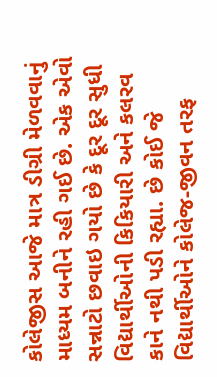કોલેજીસ આજે માત્ર ડીગ્રી મેળવવાનું માધ્યમ બનીને રહી ગઈ છે. એક એવો સન્નાટો છવાઇ ગયો છે કે દૂર દૂર સુધી વિદ્યાર્થીઓની કિકિયારી અને કલરવ કાને નથી પડી રહ્યા. છે કોઈ જે વિદ્યાર્થીઓને કોલેજ-જીવન તરફ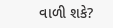વાળી શકે?